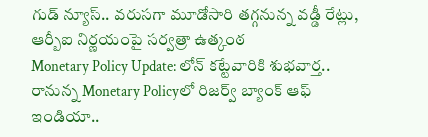గుడ్ న్యూస్.. వరుసగా మూడోసారి తగ్గనున్న వడ్డీ రేట్లు, ఆర్బీఐ నిర్ణయంపై సర్వత్రా ఉత్కంఠ
Monetary Policy Update: లోన్ కట్టేవారికి శుభవార్త.. రానున్న Monetary Policyలో రిజర్వ్ బ్యాంక్ ఆఫ్ ఇండియా..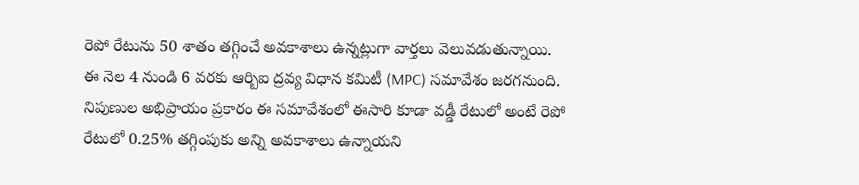రెపో రేటును 50 శాతం తగ్గించే అవకాశాలు ఉన్నట్లుగా వార్తలు వెలువడుతున్నాయి. ఈ నెల 4 నుండి 6 వరకు ఆర్బిఐ ద్రవ్య విధాన కమిటీ (MPC) సమావేశం జరగనుంది. నిపుణుల అభిప్రాయం ప్రకారం ఈ సమావేశంలో ఈసారి కూడా వడ్డీ రేటులో అంటే రెపో రేటులో 0.25% తగ్గింపుకు అన్ని అవకాశాలు ఉన్నాయని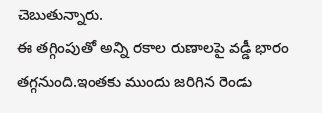చెబుతున్నారు.
ఈ తగ్గింపుతో అన్ని రకాల రుణాలపై వడ్డీ భారం తగ్గనుంది.ఇంతకు ముందు జరిగిన రెండు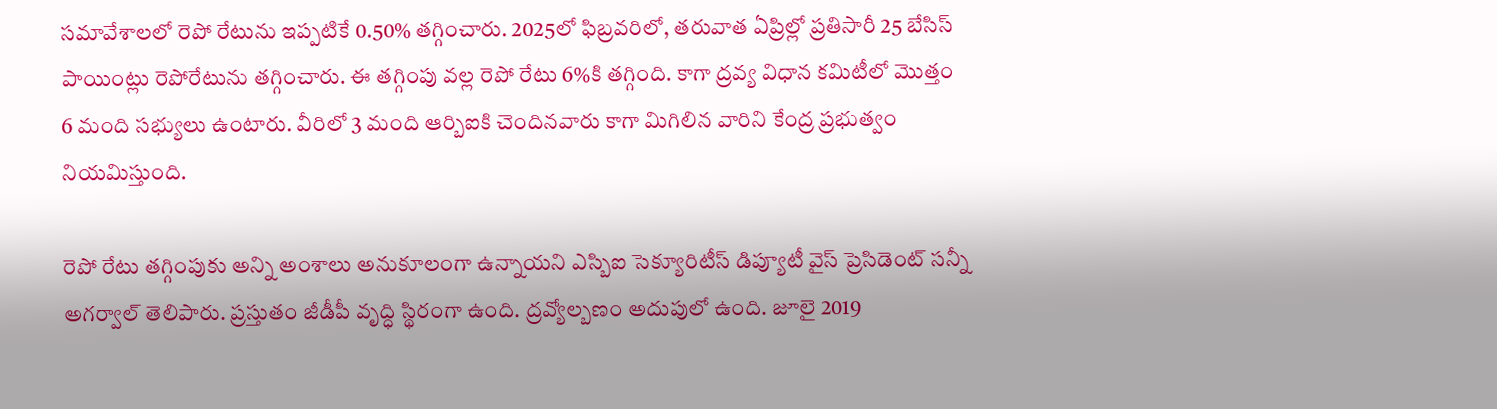సమావేశాలలో రెపో రేటును ఇప్పటికే 0.50% తగ్గించారు. 2025లో ఫిబ్రవరిలో, తరువాత ఏప్రిల్లో ప్రతిసారీ 25 బేసిస్ పాయింట్లు రెపోరేటును తగ్గించారు. ఈ తగ్గింపు వల్ల రెపో రేటు 6%కి తగ్గింది. కాగా ద్రవ్య విధాన కమిటీలో మొత్తం 6 మంది సభ్యులు ఉంటారు. వీరిలో 3 మంది ఆర్బిఐకి చెందినవారు కాగా మిగిలిన వారిని కేంద్ర ప్రభుత్వం నియమిస్తుంది.

రెపో రేటు తగ్గింపుకు అన్ని అంశాలు అనుకూలంగా ఉన్నాయని ఎస్బిఐ సెక్యూరిటీస్ డిప్యూటీ వైస్ ప్రెసిడెంట్ సన్నీ అగర్వాల్ తెలిపారు. ప్రస్తుతం జీడీపీ వృద్ధి స్థిరంగా ఉంది. ద్రవ్యోల్బణం అదుపులో ఉంది. జూలై 2019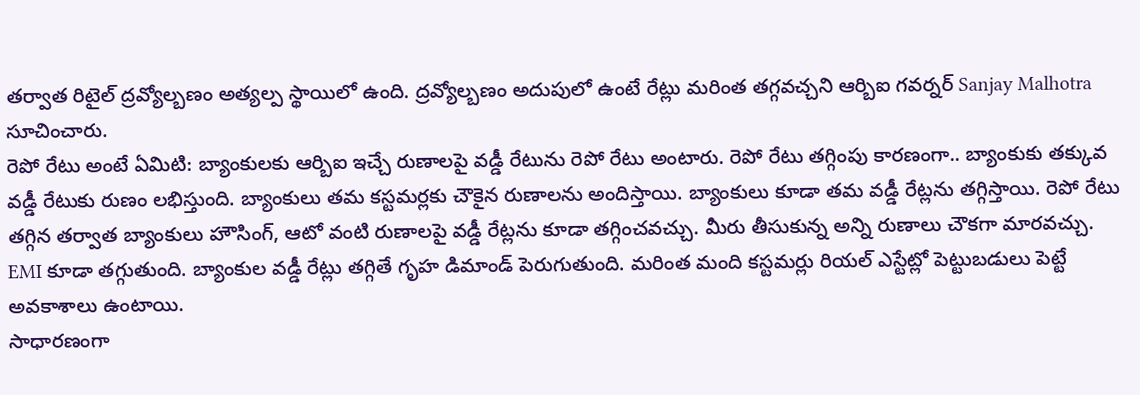తర్వాత రిటైల్ ద్రవ్యోల్బణం అత్యల్ప స్థాయిలో ఉంది. ద్రవ్యోల్బణం అదుపులో ఉంటే రేట్లు మరింత తగ్గవచ్చని ఆర్బిఐ గవర్నర్ Sanjay Malhotra సూచించారు.
రెపో రేటు అంటే ఏమిటి: బ్యాంకులకు ఆర్బిఐ ఇచ్చే రుణాలపై వడ్డీ రేటును రెపో రేటు అంటారు. రెపో రేటు తగ్గింపు కారణంగా.. బ్యాంకుకు తక్కువ వడ్డీ రేటుకు రుణం లభిస్తుంది. బ్యాంకులు తమ కస్టమర్లకు చౌకైన రుణాలను అందిస్తాయి. బ్యాంకులు కూడా తమ వడ్డీ రేట్లను తగ్గిస్తాయి. రెపో రేటు తగ్గిన తర్వాత బ్యాంకులు హౌసింగ్, ఆటో వంటి రుణాలపై వడ్డీ రేట్లను కూడా తగ్గించవచ్చు. మీరు తీసుకున్న అన్ని రుణాలు చౌకగా మారవచ్చు. EMI కూడా తగ్గుతుంది. బ్యాంకుల వడ్డీ రేట్లు తగ్గితే గృహ డిమాండ్ పెరుగుతుంది. మరింత మంది కస్టమర్లు రియల్ ఎస్టేట్లో పెట్టుబడులు పెట్టే అవకాశాలు ఉంటాయి.
సాధారణంగా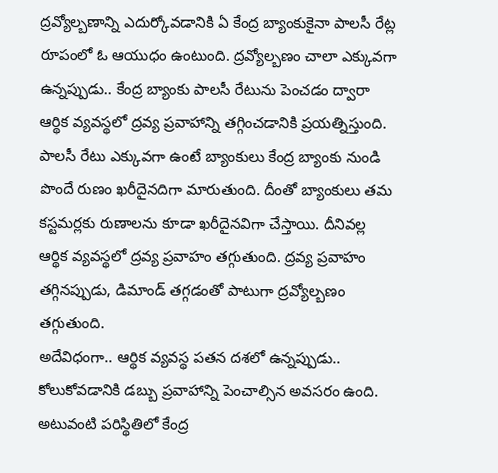ద్రవ్యోల్బణాన్ని ఎదుర్కోవడానికి ఏ కేంద్ర బ్యాంకుకైనా పాలసీ రేట్ల రూపంలో ఓ ఆయుధం ఉంటుంది. ద్రవ్యోల్బణం చాలా ఎక్కువగా ఉన్నప్పుడు.. కేంద్ర బ్యాంకు పాలసీ రేటును పెంచడం ద్వారా ఆర్థిక వ్యవస్థలో ద్రవ్య ప్రవాహాన్ని తగ్గించడానికి ప్రయత్నిస్తుంది. పాలసీ రేటు ఎక్కువగా ఉంటే బ్యాంకులు కేంద్ర బ్యాంకు నుండి పొందే రుణం ఖరీదైనదిగా మారుతుంది. దీంతో బ్యాంకులు తమ కస్టమర్లకు రుణాలను కూడా ఖరీదైనవిగా చేస్తాయి. దీనివల్ల ఆర్థిక వ్యవస్థలో ద్రవ్య ప్రవాహం తగ్గుతుంది. ద్రవ్య ప్రవాహం తగ్గినప్పుడు, డిమాండ్ తగ్గడంతో పాటుగా ద్రవ్యోల్బణం తగ్గుతుంది.
అదేవిధంగా.. ఆర్థిక వ్యవస్థ పతన దశలో ఉన్నప్పుడు.. కోలుకోవడానికి డబ్బు ప్రవాహాన్ని పెంచాల్సిన అవసరం ఉంది. అటువంటి పరిస్థితిలో కేంద్ర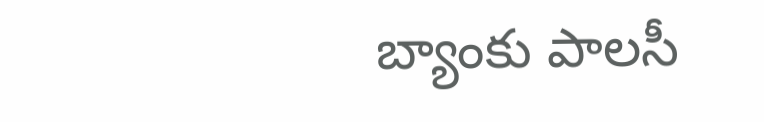బ్యాంకు పాలసీ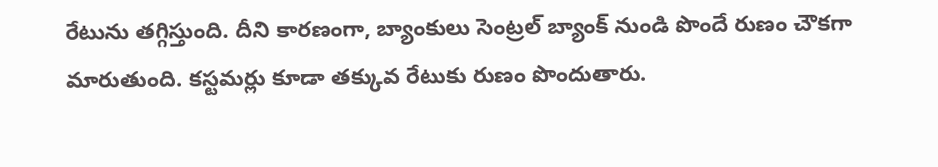రేటును తగ్గిస్తుంది. దీని కారణంగా, బ్యాంకులు సెంట్రల్ బ్యాంక్ నుండి పొందే రుణం చౌకగా మారుతుంది. కస్టమర్లు కూడా తక్కువ రేటుకు రుణం పొందుతారు.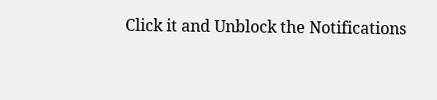Click it and Unblock the Notifications